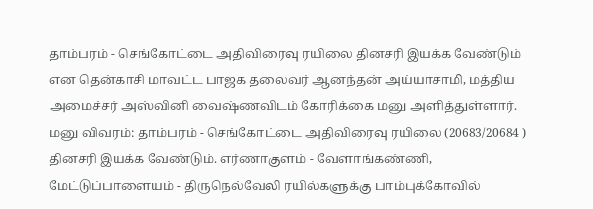தாம்பரம் - செங்கோட்டை அதிவிரைவு ரயிலை தினசரி இயக்க வேண்டும் என தென்காசி மாவட்ட பாஜக தலைவர் ஆனந்தன் அய்யாசாமி, மத்திய அமைச்சர் அஸ்வினி வைஷ்ணவிடம் கோரிக்கை மனு அளித்துள்ளார்.
மனு விவரம்: தாம்பரம் - செங்கோட்டை அதிவிரைவு ரயிலை (20683/20684 ) தினசரி இயக்க வேண்டும். எர்ணாகுளம் - வேளாங்கண்ணி, மேட்டுப்பாளையம் - திருநெல்வேலி ரயில்களுக்கு பாம்புக்கோவில்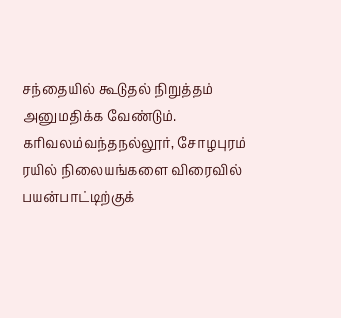சந்தையில் கூடுதல் நிறுத்தம் அனுமதிக்க வேண்டும். கரிவலம்வந்தநல்லூர், சோழபுரம் ரயில் நிலையங்களை விரைவில் பயன்பாட்டிற்குக்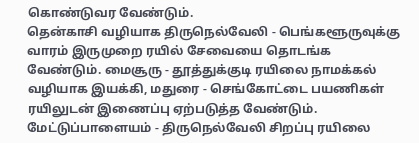கொண்டுவர வேண்டும்.
தென்காசி வழியாக திருநெல்வேலி - பெங்களூருவுக்கு வாரம் இருமுறை ரயில் சேவையை தொடங்க வேண்டும். மைசூரு - தூத்துக்குடி ரயிலை நாமக்கல் வழியாக இயக்கி, மதுரை - செங்கோட்டை பயணிகள் ரயிலுடன் இணைப்பு ஏற்படுத்த வேண்டும். மேட்டுப்பாளையம் - திருநெல்வேலி சிறப்பு ரயிலை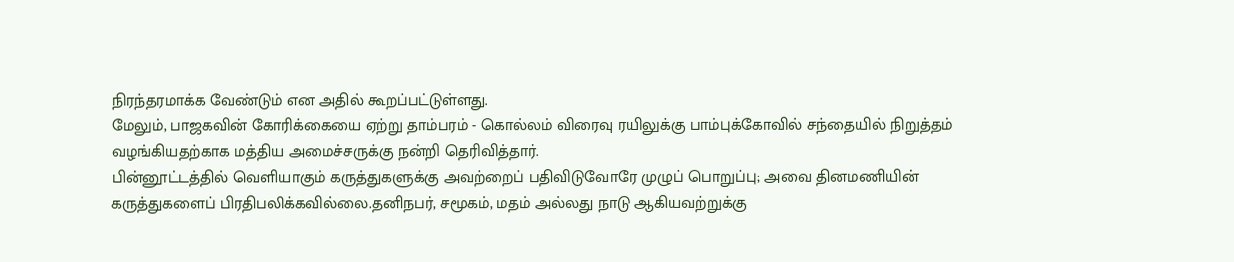நிரந்தரமாக்க வேண்டும் என அதில் கூறப்பட்டுள்ளது.
மேலும், பாஜகவின் கோரிக்கையை ஏற்று தாம்பரம் - கொல்லம் விரைவு ரயிலுக்கு பாம்புக்கோவில் சந்தையில் நிறுத்தம் வழங்கியதற்காக மத்திய அமைச்சருக்கு நன்றி தெரிவித்தார்.
பின்னூட்டத்தில் வெளியாகும் கருத்துகளுக்கு அவற்றைப் பதிவிடுவோரே முழுப் பொறுப்பு; அவை தினமணியின் கருத்துகளைப் பிரதிபலிக்கவில்லை.தனிநபர், சமூகம், மதம் அல்லது நாடு ஆகியவற்றுக்கு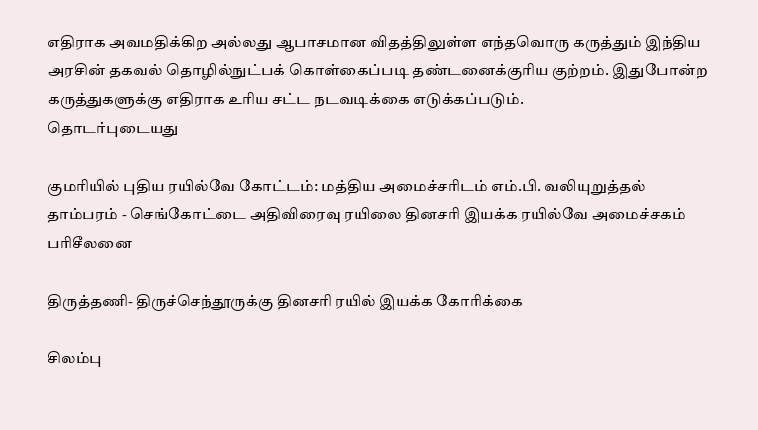எதிராக அவமதிக்கிற அல்லது ஆபாசமான விதத்திலுள்ள எந்தவொரு கருத்தும் இந்திய அரசின் தகவல் தொழில்நுட்பக் கொள்கைப்படி தண்டனைக்குரிய குற்றம். இதுபோன்ற கருத்துகளுக்கு எதிராக உரிய சட்ட நடவடிக்கை எடுக்கப்படும்.
தொடர்புடையது

குமரியில் புதிய ரயில்வே கோட்டம்: மத்திய அமைச்சரிடம் எம்.பி. வலியுறுத்தல்
தாம்பரம் - செங்கோட்டை அதிவிரைவு ரயிலை தினசரி இயக்க ரயில்வே அமைச்சகம் பரிசீலனை

திருத்தணி- திருச்செந்தூருக்கு தினசரி ரயில் இயக்க கோரிக்கை

சிலம்பு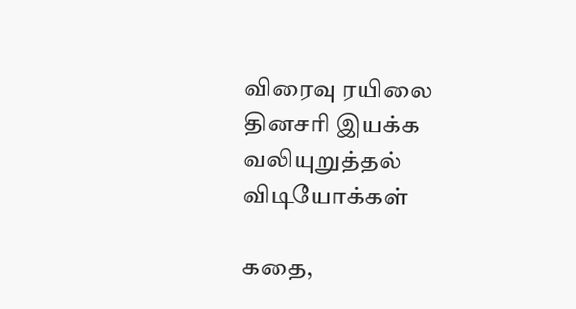விரைவு ரயிலை தினசரி இயக்க வலியுறுத்தல்
விடியோக்கள்

கதை,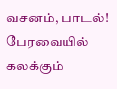வசனம், பாடல்! பேரவையில் கலக்கும்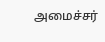அமைச்சர்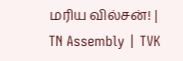மரிய வில்சன்! | TN Assembly | TVK